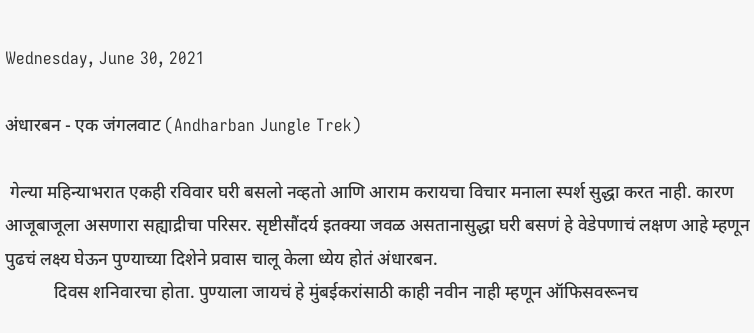Wednesday, June 30, 2021

अंधारबन - एक जंगलवाट (Andharban Jungle Trek)

 गेल्या महिन्याभरात एकही रविवार घरी बसलो नव्हतो आणि आराम करायचा विचार मनाला स्पर्श सुद्धा करत नाही. कारण आजूबाजूला असणारा सह्याद्रीचा परिसर. सृष्टीसौंदर्य इतक्या जवळ असतानासुद्धा घरी बसणं हे वेडेपणाचं लक्षण आहे म्हणून पुढचं लक्ष्य घेऊन पुण्याच्या दिशेने प्रवास चालू केला ध्येय होतं अंधारबन.
           दिवस शनिवारचा होता. पुण्याला जायचं हे मुंबईकरांसाठी काही नवीन नाही म्हणून ऑफिसवरूनच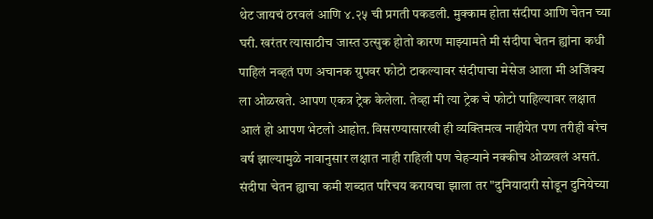थेट जायचं ठरवलं आणि ४.२५ ची प्रगती पकडली. मुक्काम होता संदीपा आणि चेतन च्या घरी. खरंतर त्यासाठीच जास्त उत्सुक होतो कारण माझ्यामते मी संदीपा चेतन ह्यांना कधी पाहिलं नव्हतं पण अचानक ग्रुपवर फोटो टाकल्यावर संदीपाचा मेसेज आला मी अजिंक्य ला ओळखते. आपण एकत्र ट्रेक केलेला. तेव्हा मी त्या ट्रेक चे फोटो पाहिल्यावर लक्षात आलं हो आपण भेटलो आहोत. विसरण्यासारखी ही व्यक्तिमत्व नाहीयेत पण तरीही बरेच वर्ष झाल्यामुळे नावानुसार लक्षात नाही राहिली पण चेहऱ्याने नक्कीच ओळखलं असतं. संदीपा चेतन ह्याचा कमी शब्दात परिचय करायचा झाला तर "दुनियादारी सोडून दुनियेच्या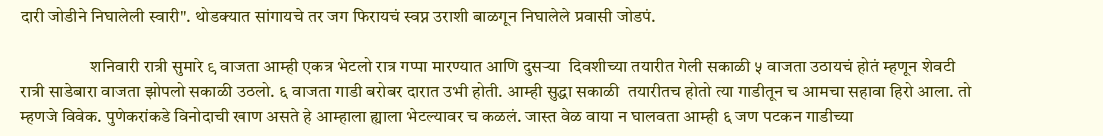दारी जोडीने निघालेली स्वारी". थोडक्यात सांगायचे तर जग फिरायचं स्वप्न उराशी बाळगून निघालेले प्रवासी जोडपं.

                    शनिवारी रात्री सुमारे ९ वाजता आम्ही एकत्र भेटलो रात्र गप्पा मारण्यात आणि दुसऱ्या  दिवशीच्या तयारीत गेली सकाळी ५ वाजता उठायचं होतं म्हणून शेवटी रात्री साडेबारा वाजता झोपलो सकाळी उठलो. ६ वाजता गाडी बरोबर दारात उभी होती. आम्ही सुद्धा सकाळी  तयारीतच होतो त्या गाडीतून च आमचा सहावा हिरो आला. तो म्हणजे विवेक. पुणेकरांकडे विनोदाची खाण असते हे आम्हाला ह्याला भेटल्यावर च कळलं. जास्त वेळ वाया न घालवता आम्ही ६ जण पटकन गाडीच्या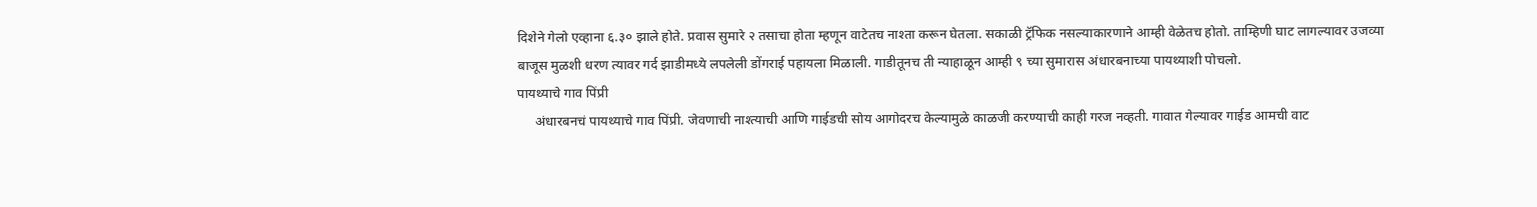दिशेने गेलो एव्हाना ६.३० झाले होते. प्रवास सुमारे २ तसाचा होता म्हणून वाटेतच नाश्ता करून घेतला. सकाळी ट्रॅफिक नसल्याकारणाने आम्ही वेळेतच होतो. ताम्हिणी घाट लागल्यावर उजव्या बाजूस मुळशी धरण त्यावर गर्द झाडीमध्ये लपलेली डोंगराई पहायला मिळाली. गाडीतूनच ती न्याहाळून आम्ही ९ च्या सुमारास अंधारबनाच्या पायथ्याशी पोचलो.
पायथ्याचे गाव पिंप्री
     अंधारबनचं पायथ्याचे गाव पिंप्री. जेवणाची नाश्त्याची आणि गाईडची सोय आगोदरच केल्यामुळे काळजी करण्याची काही गरज नव्हती. गावात गेल्यावर गाईड आमची वाट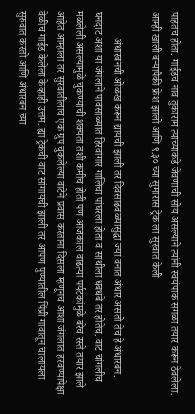पाहतच होता. गाईडच नाव तुकाराम त्याच्याकडे जेवणाची सोय असल्याने त्यांनी स्वयंपाक सगळा तयार करून ठेवलेला. आम्ही खाली बऱ्यापैकी फ्रेश झालो आणि ९.३० च्या सुमारास ट्रेक ला सुरवात केली

          अंधारबनची ओळख करून द्यायची झाली तर दिवसाढवळ्यासुद्धा ज्या वनात अंधार असतो तेच हे अंधारबन. घनदाट अशा या जंगलाने पावसाळ्यात हिरवागार गालिचा पांघरला होता व साथीला धबधबे तर होतेच. वाट चांगलीच मळलेली असल्यामुळे चुकण्याची शक्यता तशी कमीच होती पण आजकाल वाढत्या पर्यटकांमुळे बरेच रस्ते तयार झाले आहेत आम्हाला तर सुरवातीलाच एक ग्रुप चुकलेल्या वाटेने प्रवास करताना दिसला म्हणूनच आशा जंगलात हरवण्यापेक्षा वेळीच गाईड केलेला केव्हाही उत्तम. ह्या ट्रेकची वाट सांगायची झाली तर आपण पुण्यातील पिंप्री गावातून चालायला सुरुवात करतो आणि अंधारबन च्या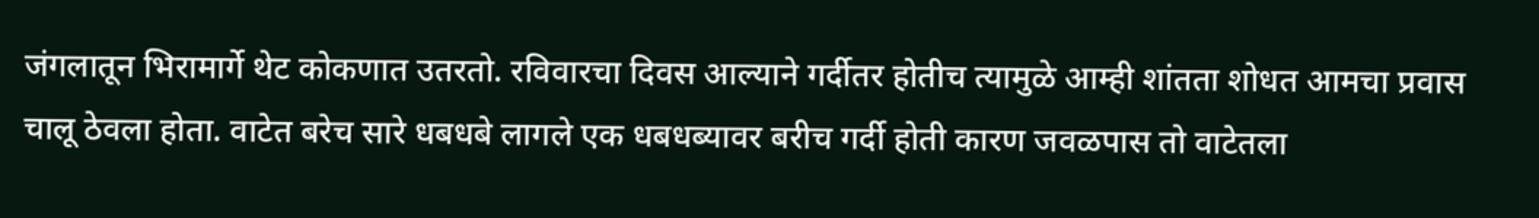जंगलातून भिरामार्गे थेट कोकणात उतरतो. रविवारचा दिवस आल्याने गर्दीतर होतीच त्यामुळे आम्ही शांतता शोधत आमचा प्रवास चालू ठेवला होता. वाटेत बरेच सारे धबधबे लागले एक धबधब्यावर बरीच गर्दी होती कारण जवळपास तो वाटेतला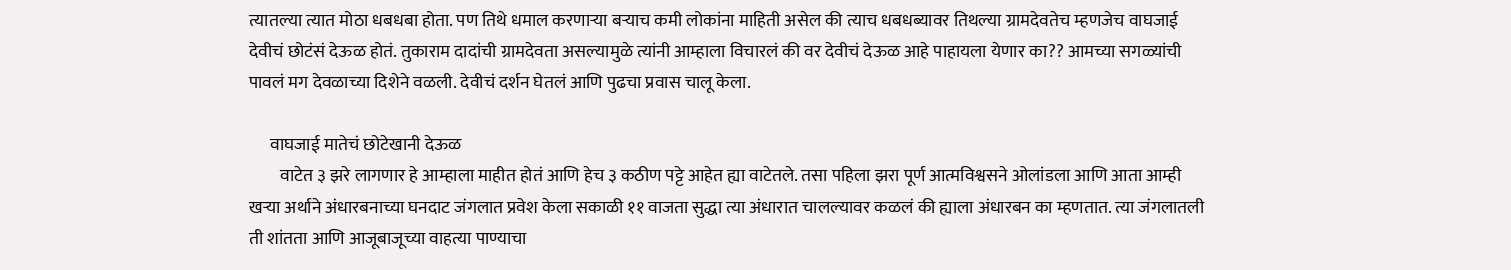त्यातल्या त्यात मोठा धबधबा होता. पण तिथे धमाल करणाऱ्या बऱ्याच कमी लोकांना माहिती असेल की त्याच धबधब्यावर तिथल्या ग्रामदेवतेच म्हणजेच वाघजाई देवीचं छोटंसं देऊळ होतं. तुकाराम दादांची ग्रामदेवता असल्यामुळे त्यांनी आम्हाला विचारलं की वर देवीचं देऊळ आहे पाहायला येणार का?? आमच्या सगळ्यांची पावलं मग देवळाच्या दिशेने वळली. देवीचं दर्शन घेतलं आणि पुढचा प्रवास चालू केला.

      वाघजाई मातेचं छोटेखानी देऊळ
         वाटेत ३ झरे लागणार हे आम्हाला माहीत होतं आणि हेच ३ कठीण पट्टे आहेत ह्या वाटेतले. तसा पहिला झरा पूर्ण आत्मविश्वसने ओलांडला आणि आता आम्ही खऱ्या अर्थाने अंधारबनाच्या घनदाट जंगलात प्रवेश केला सकाळी ११ वाजता सुद्धा त्या अंधारात चालल्यावर कळलं की ह्याला अंधारबन का म्हणतात. त्या जंगलातली ती शांतता आणि आजूबाजूच्या वाहत्या पाण्याचा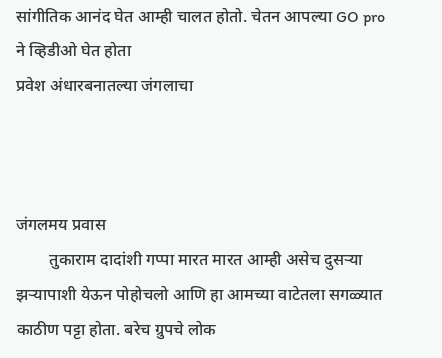सांगीतिक आनंद घेत आम्ही चालत होतो. चेतन आपल्या GO pro ने व्हिडीओ घेत होता
प्रवेश अंधारबनातल्या जंगलाचा



जंगलमय प्रवास
        तुकाराम दादांशी गप्पा मारत मारत आम्ही असेच दुसऱ्या झऱ्यापाशी येऊन पोहोचलो आणि हा आमच्या वाटेतला सगळ्यात काठीण पट्टा होता. बरेच ग्रुपचे लोक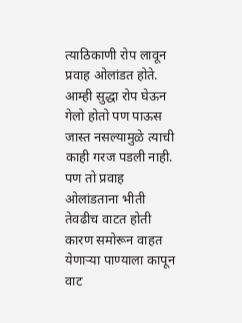त्याठिकाणी रोप लावून प्रवाह ओलांडत होते.  आम्ही सुद्धा रोप घेऊन गेलो होतो पण पाऊस जास्त नसल्यामुळे त्याची काही गरज पडली नाही.  पण तो प्रवाह ओलांडताना भीती तेवढीच वाटत होती कारण समोरून वाहत येणाऱ्या पाण्याला कापून वाट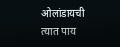ओलांडायची त्यात पाय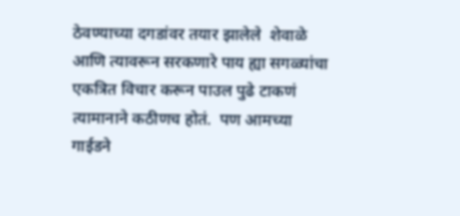ठेवण्याच्या दगडांवर तयार झालेले  शेवाळे आणि त्यावरून सरकणारे पाय ह्या सगळ्यांचा एकत्रित विचार करून पाउल पुढे टाकणं त्यामानाने कठीणच होतं.  पण आमच्या गाईडने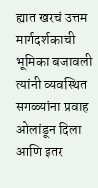ह्यात खरचं उत्तम मार्गदर्शकाची भूमिका बजावली त्यांनी व्यवस्थित सगळ्यांना प्रवाह ओलांडून दिला आणि इतर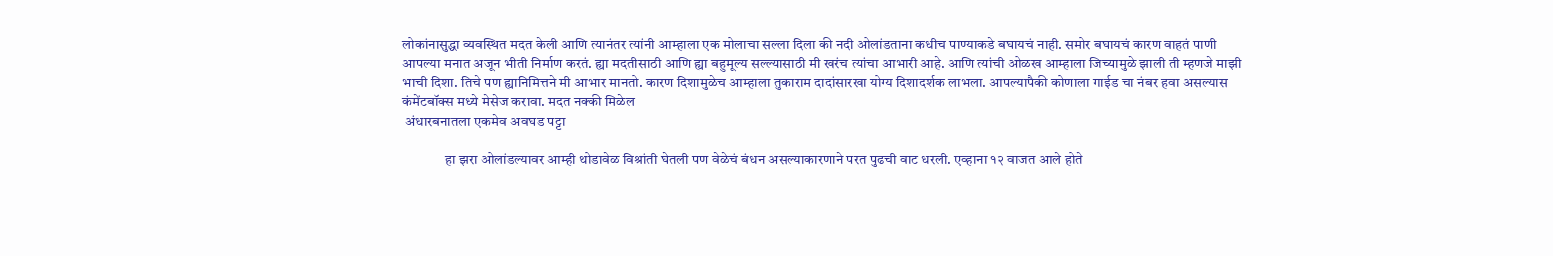लोकांनासुद्धा व्यवस्थित मदत केली आणि त्यानंतर त्यांनी आम्हाला एक मोलाचा सल्ला दिला की नदी ओलांडताना कधीच पाण्याकडे बघायचं नाही. समोर बघायचं कारण वाहतं पाणी आपल्या मनात अजून भीती निर्माण करतं. ह्या मदतीसाठी आणि ह्या बहुमूल्य सल्ल्यासाठी मी खरंच त्यांचा आभारी आहे. आणि त्यांची ओळख आम्हाला जिच्यामुळे झाली ती म्हणजे माझी भाची दिशा. तिचे पण ह्यानिमित्तने मी आभार मानतो. कारण दिशामुळेच आम्हाला तुकाराम दादांसारखा योग्य दिशादर्शक लाभला. आपल्यापैकी कोणाला गाईड चा नंबर हवा असल्यास कंमेंटबॉक्स मध्ये मेसेज करावा. मदत नक्की मिळेल
 अंधारबनातला एकमेव अवघड पट्टा

               हा झरा ओलांडल्यावर आम्ही थोडावेळ विश्रांती घेतली पण वेळेचं बंधन असल्याकारणाने परत पुढची वाट धरली. एव्हाना १२ वाजत आले होते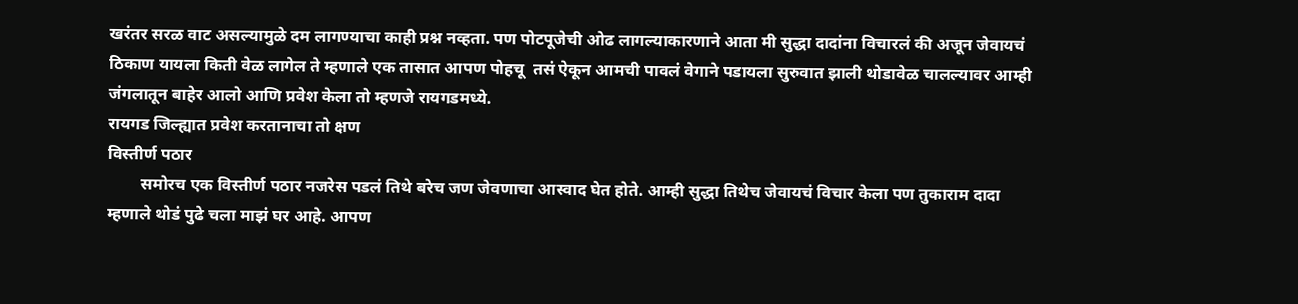खरंतर सरळ वाट असल्यामुळे दम लागण्याचा काही प्रश्न नव्हता. पण पोटपूजेची ओढ लागल्याकारणाने आता मी सुद्धा दादांना विचारलं की अजून जेवायचं ठिकाण यायला किती वेळ लागेल ते म्हणाले एक तासात आपण पोहचू  तसं ऐकून आमची पावलं वेगाने पडायला सुरुवात झाली थोडावेळ चालल्यावर आम्ही जंगलातून बाहेर आलो आणि प्रवेश केला तो म्हणजे रायगडमध्ये.
रायगड जिल्ह्यात प्रवेश करतानाचा तो क्षण
विस्तीर्ण पठार
        समोरच एक विस्तीर्ण पठार नजरेस पडलं तिथे बरेच जण जेवणाचा आस्वाद घेत होते. आम्ही सुद्धा तिथेच जेवायचं विचार केला पण तुकाराम दादा म्हणाले थोडं पुढे चला माझं घर आहे. आपण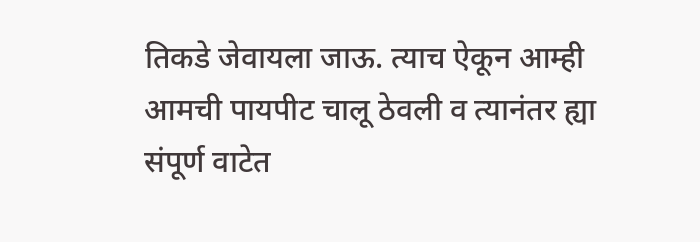तिकडे जेवायला जाऊ. त्याच ऐकून आम्ही आमची पायपीट चालू ठेवली व त्यानंतर ह्या संपूर्ण वाटेत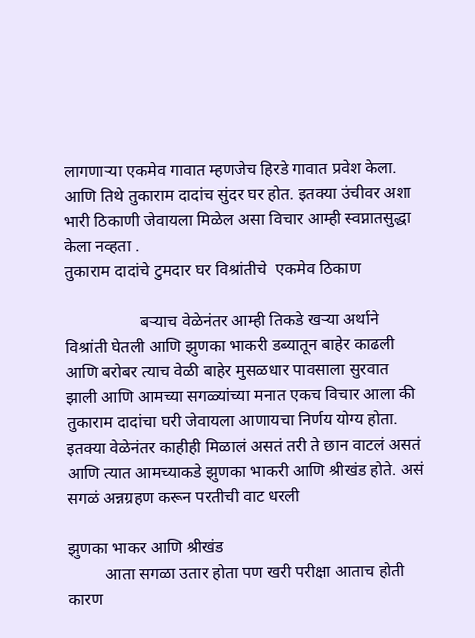लागणाऱ्या एकमेव गावात म्हणजेच हिरडे गावात प्रवेश केला. आणि तिथे तुकाराम दादांच सुंदर घर होत. इतक्या उंचीवर अशा भारी ठिकाणी जेवायला मिळेल असा विचार आम्ही स्वप्नातसुद्धा केला नव्हता .
तुकाराम दादांचे टुमदार घर विश्रांतीचे  एकमेव ठिकाण

                  बऱ्याच वेळेनंतर आम्ही तिकडे खऱ्या अर्थाने विश्रांती घेतली आणि झुणका भाकरी डब्यातून बाहेर काढली आणि बरोबर त्याच वेळी बाहेर मुसळधार पावसाला सुरवात झाली आणि आमच्या सगळ्यांच्या मनात एकच विचार आला की तुकाराम दादांचा घरी जेवायला आणायचा निर्णय योग्य होता. इतक्या वेळेनंतर काहीही मिळालं असतं तरी ते छान वाटलं असतं आणि त्यात आमच्याकडे झुणका भाकरी आणि श्रीखंड होते. असं सगळं अन्नग्रहण करून परतीची वाट धरली

झुणका भाकर आणि श्रीखंड
         आता सगळा उतार होता पण खरी परीक्षा आताच होती कारण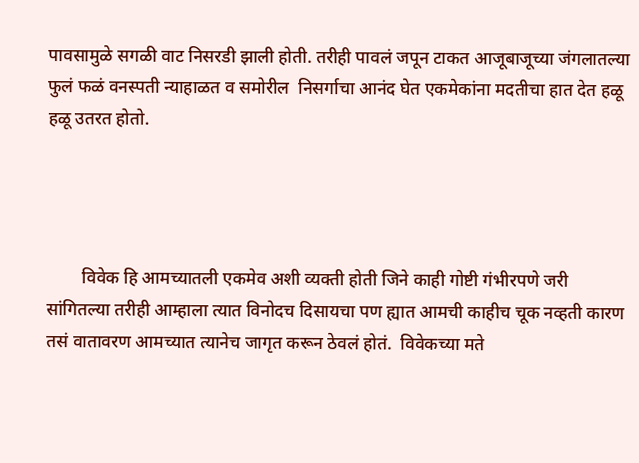पावसामुळे सगळी वाट निसरडी झाली होती. तरीही पावलं जपून टाकत आजूबाजूच्या जंगलातल्या फुलं फळं वनस्पती न्याहाळत व समोरील  निसर्गाचा आनंद घेत एकमेकांना मदतीचा हात देत हळू हळू उतरत होतो.




        विवेक हि आमच्यातली एकमेव अशी व्यक्ती होती जिने काही गोष्टी गंभीरपणे जरी सांगितल्या तरीही आम्हाला त्यात विनोदच दिसायचा पण ह्यात आमची काहीच चूक नव्हती कारण तसं वातावरण आमच्यात त्यानेच जागृत करून ठेवलं होतं.  विवेकच्या मते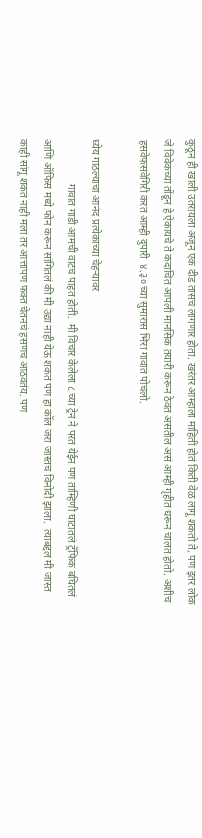कुठून ही खाली उतरायला अजून एक दीड तासच लागणार होता. खरंतर आम्हाला माहिती होतं किती वेळ लागू शकतो ते, पण इतर लोक जे विवेकच्या तोंडून हे ऐकायचे ते कदाचित आपली मानसिक तयारी करून ठेवत असतील असं आम्ही गृहीत धरून चालत होतो. अशीच हसवेफसवेगिरी करत आम्ही दुपारी  ४.३० च्या सुमारास भिरा गावात पोचलो.

ध्येय गाठल्याचा आनंद प्रत्येकाच्या चेहऱ्यावर
                 गावात गाडी आमची वाटच पाहत होती.  मी विचार केलेला ८ च्या ट्रेन ने परत येईन पण ताम्हिणी घाटातलं ट्रॅफिक बघितलं आणि ऑफिस मध्ये फोन करून सांगितलं की मी उद्या नाही येऊ शकत पण हा कॉल जरा जास्तच विनोदी झाला.  त्याबद्दल मी जास्त काही सांगू शकत नाही मला तर आत्तापण फक्त चेतनचं हसणच आठवतंय. पण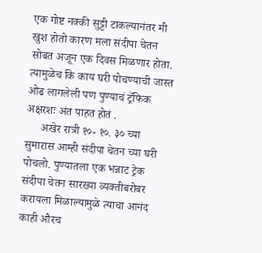एक गोष्ट नक्की सुट्टी टाकल्यानंतर मी खुश होतो कारण मला संदीपा चेतन सोबत अजून एक दिवस मिळणार होता. त्यामुळेच कि काय घरी पोचण्याची जास्त ओढ लागलेली पण पुण्याचं ट्रॅफिक अक्षरशः अंत पाहत होतं .
     अखेर रात्री १०- १०. ३० च्या सुमारास आम्ही संदीपा चेतन च्या घरी पोचलो. पुण्यातला एक भन्नाट ट्रेक संदीपा चेतन सारख्या व्यक्तीबरोबर करायला मिळाल्यामुळे त्याचा आनंद काही औरच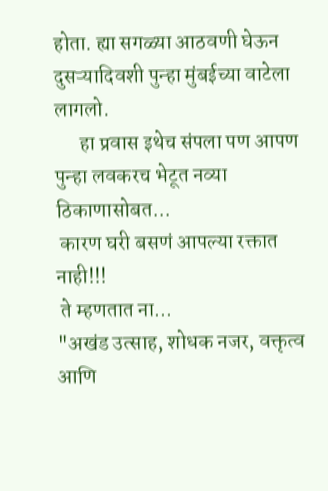होता. ह्या सगळ्या आठवणी घेऊन दुसऱ्यादिवशी पुन्हा मुंबईच्या वाटेला लागलो.
      हा प्रवास इथेच संपला पण आपण पुन्हा लवकरच भेटूत नव्या ठिकाणासोबत...
 कारण घरी बसणं आपल्या रक्तात नाही!!!
 ते म्हणतात ना...
"अखंड उत्साह, शोधक नजर, वक्तृत्व आणि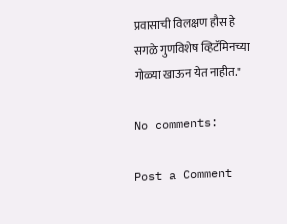प्रवासाची विलक्षण हौस हे सगळे गुणविशेष व्हिटॅमिनच्या गोळ्या खाऊन येत नाहीत."

No comments:

Post a Comment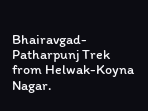Bhairavgad-Patharpunj Trek from Helwak-Koyna Nagar.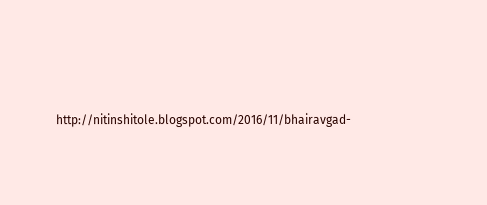http://nitinshitole.blogspot.com/2016/11/bhairavgad-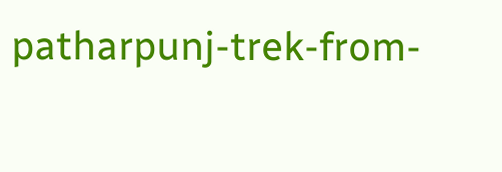patharpunj-trek-from-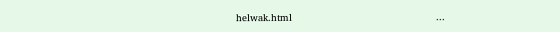helwak.html                                                ...